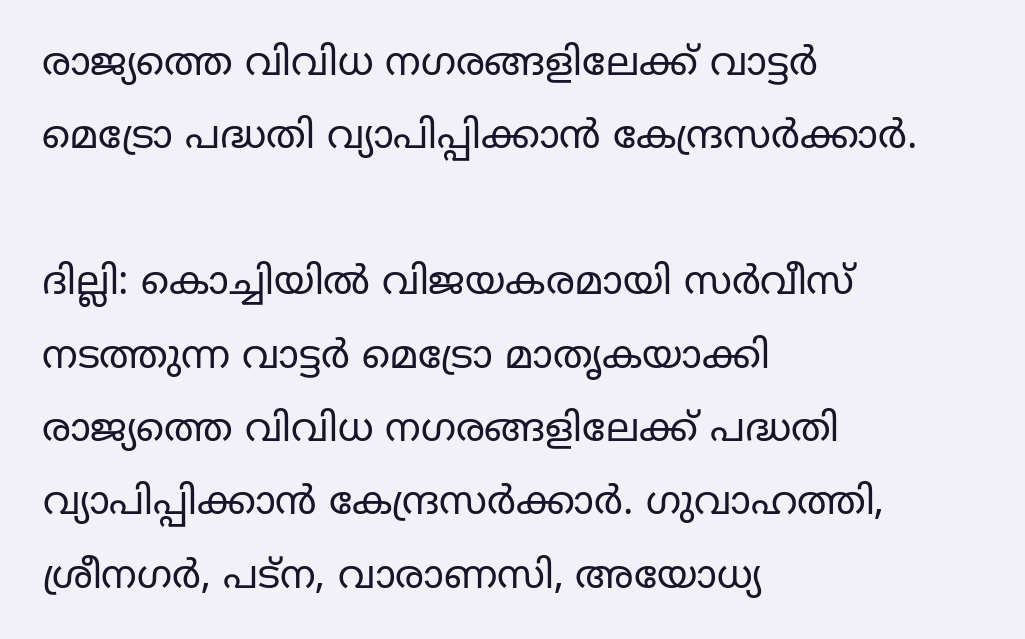രാജ്യത്തെ വിവിധ നഗരങ്ങളിലേക്ക് വാട്ടർ മെട്രോ പദ്ധതി വ്യാപിപ്പിക്കാൻ കേന്ദ്രസർക്കാർ.

ദില്ലി: കൊച്ചിയിൽ വിജയകരമായി സർവീസ് നടത്തുന്ന വാട്ടർ മെട്രോ മാതൃകയാക്കി രാജ്യത്തെ വിവിധ നഗരങ്ങളിലേക്ക് പദ്ധതി വ്യാപിപ്പിക്കാൻ കേന്ദ്രസർക്കാർ. ഗുവാഹത്തി, ശ്രീനഗർ, പട്ന, വാരാണസി, അയോധ്യ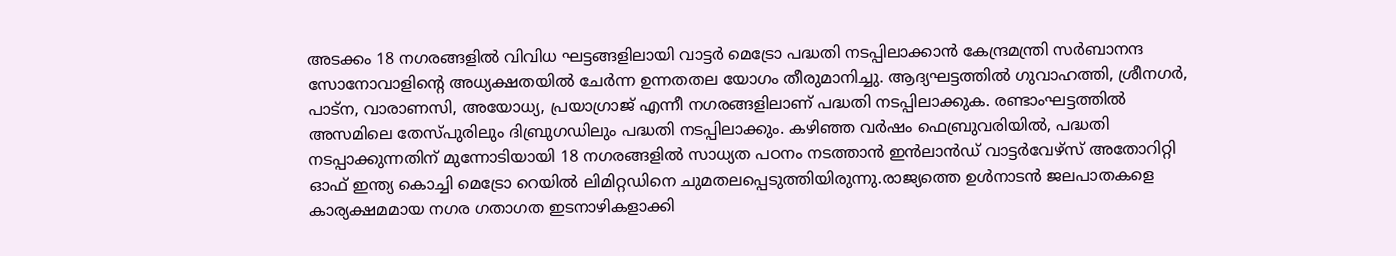അടക്കം 18 നഗരങ്ങളിൽ വിവിധ ഘട്ടങ്ങളിലായി വാട്ടർ മെട്രോ പദ്ധതി നടപ്പിലാക്കാൻ കേന്ദ്രമന്ത്രി സർബാനന്ദ സോനോവാളിൻ്റെ അധ്യക്ഷതയിൽ ചേർന്ന ഉന്നതതല യോഗം തീരുമാനിച്ചു. ആദ്യഘട്ടത്തിൽ ഗുവാഹത്തി, ശ്രീനഗർ, പാട്ന, വാരാണസി, അയോധ്യ, പ്രയാഗ്രാജ് എന്നീ നഗരങ്ങളിലാണ് പദ്ധതി നടപ്പിലാക്കുക. രണ്ടാംഘട്ടത്തിൽ അസമിലെ തേസ്പുരിലും ദിബ്രുഗഡിലും പദ്ധതി നടപ്പിലാക്കും. കഴിഞ്ഞ വർഷം ഫെബ്രുവരിയിൽ, പദ്ധതി നടപ്പാക്കുന്നതിന് മുന്നോടിയായി 18 നഗരങ്ങളിൽ സാധ്യത പഠനം നടത്താൻ ഇൻലാൻഡ് വാട്ടർവേഴ്സ് അതോറിറ്റി ഓഫ് ഇന്ത്യ കൊച്ചി മെട്രോ റെയിൽ ലിമിറ്റഡിനെ ചുമതലപ്പെടുത്തിയിരുന്നു.രാജ്യത്തെ ഉൾനാടൻ ജലപാതകളെ കാര്യക്ഷമമായ നഗര ഗതാഗത ഇടനാഴികളാക്കി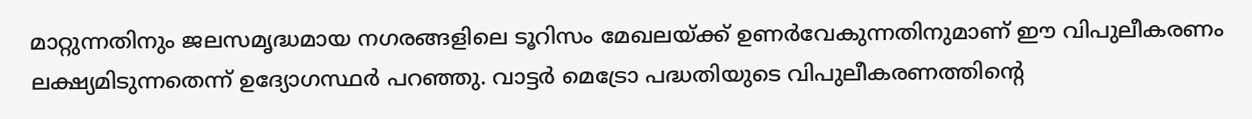മാറ്റുന്നതിനും ജലസമൃദ്ധമായ നഗരങ്ങളിലെ ടൂറിസം മേഖലയ്ക്ക് ഉണർവേകുന്നതിനുമാണ് ഈ വിപുലീകരണം ലക്ഷ്യമിടുന്നതെന്ന് ഉദ്യോഗസ്ഥർ പറഞ്ഞു. വാട്ടർ മെട്രോ പദ്ധതിയുടെ വിപുലീകരണത്തിൻ്റെ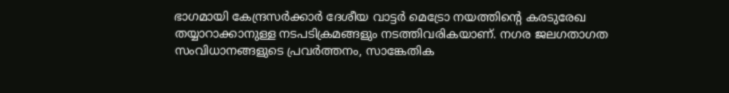ഭാഗമായി കേന്ദ്രസർക്കാർ ദേശീയ വാട്ടർ മെട്രോ നയത്തിന്റെ കരടുരേഖ തയ്യാറാക്കാനുള്ള നടപടിക്രമങ്ങളും നടത്തിവരികയാണ്. നഗര ജലഗതാഗത സംവിധാനങ്ങളുടെ പ്രവർത്തനം, സാങ്കേതിക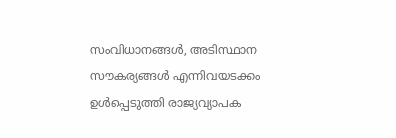സംവിധാനങ്ങൾ, അടിസ്ഥാന സൗകര്യങ്ങൾ എന്നിവയടക്കം ഉൾപ്പെടുത്തി രാജ്യവ്യാപക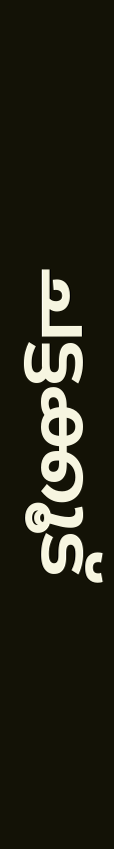ചട്ടക്കൂട്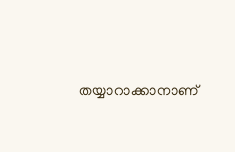തയ്യാറാക്കാനാണ്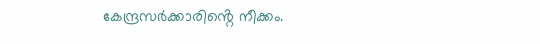കേന്ദ്രസർക്കാരിൻ്റെ നീക്കം.